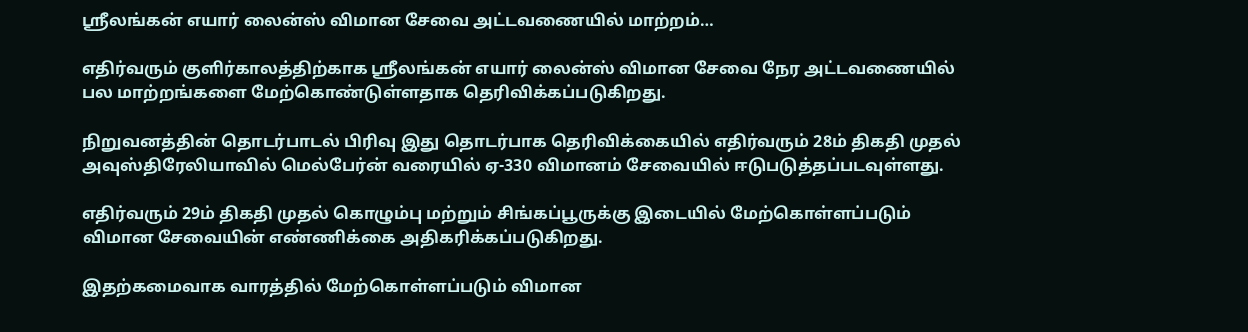ஸ்ரீலங்கன் எயார் லைன்ஸ் விமான சேவை அட்டவணையில் மாற்றம்…

எதிர்வரும் குளிர்காலத்திற்காக ஸ்ரீலங்கன் எயார் லைன்ஸ் விமான சேவை நேர அட்டவணையில் பல மாற்றங்களை மேற்கொண்டுள்ளதாக தெரிவிக்கப்படுகிறது.

நிறுவனத்தின் தொடர்பாடல் பிரிவு இது தொடர்பாக தெரிவிக்கையில் எதிர்வரும் 28ம் திகதி முதல் அவுஸ்திரேலியாவில் மெல்பேர்ன் வரையில் ஏ-330 விமானம் சேவையில் ஈடுபடுத்தப்படவுள்ளது.

எதிர்வரும் 29ம் திகதி முதல் கொழும்பு மற்றும் சிங்கப்பூருக்கு இடையில் மேற்கொள்ளப்படும் விமான சேவையின் எண்ணிக்கை அதிகரிக்கப்படுகிறது.

இதற்கமைவாக வாரத்தில் மேற்கொள்ளப்படும் விமான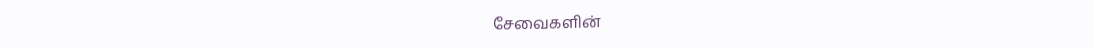சேவைகளின்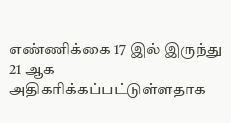எண்ணிக்கை 17 இல் இருந்து 21 ஆக அதிகரிக்கப்பட்டுள்ளதாக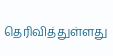தெரிவித்துள்ளது